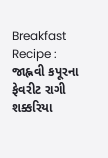Breakfast Recipe : જાહ્નવી કપૂરના ફેવરીટ રાગી શક્કરિયા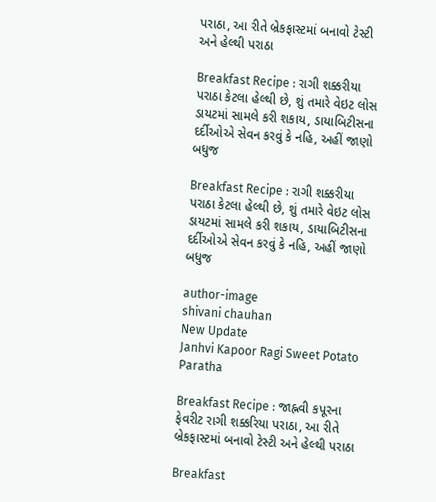પરાઠા, આ રીતે બ્રેકફાસ્ટમાં બનાવો ટેસ્ટી અને હેલ્થી પરાઠા

Breakfast Recipe : રાગી શક્કરીયા પરાઠા કેટલા હેલ્થી છે, શું તમારે વેઇટ લોસ ડાયટમાં સામલે કરી શકાય, ડાયાબિટીસના દર્દીઓએ સેવન કરવું કે નહિ, અહીં જાણો બધુજ

Breakfast Recipe : રાગી શક્કરીયા પરાઠા કેટલા હેલ્થી છે, શું તમારે વેઇટ લોસ ડાયટમાં સામલે કરી શકાય, ડાયાબિટીસના દર્દીઓએ સેવન કરવું કે નહિ, અહીં જાણો બધુજ

author-image
shivani chauhan
New Update
Janhvi Kapoor Ragi Sweet Potato Paratha

Breakfast Recipe : જાહ્નવી કપૂરના ફેવરીટ રાગી શક્કરિયા પરાઠા, આ રીતે બ્રેકફાસ્ટમાં બનાવો ટેસ્ટી અને હેલ્થી પરાઠા

Breakfast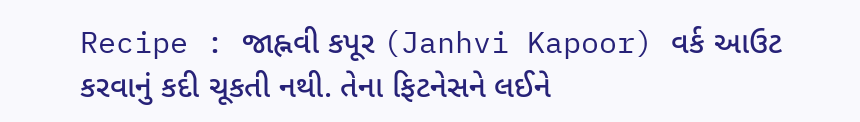Recipe : જાહ્નવી કપૂર (Janhvi Kapoor) વર્ક આઉટ કરવાનું કદી ચૂકતી નથી. તેના ફિટનેસને લઈને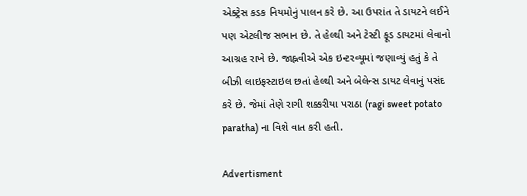એક્ટ્રેસ કડક નિયમોનું પાલન કરે છે. આ ઉપરાંત તે ડાયટને લઈને પણ એટલીજ સભાન છે. તે હેલ્થી અને ટેસ્ટી ફૂડ ડાયટમાં લેવાનો આગ્રહ રાખે છે. જાહ્નવીએ એક ઇન્ટરવ્યૂમાં જણાવ્યું હતું કે તે બીઝી લાઇફસ્ટાઇલ છતાં હેલ્થી અને બેલેન્સ ડાયટ લેવાનું પસંદ કરે છે. જેમાં તેણે રાગી શક્કરીયા પરાઠા (ragi sweet potato paratha) ના વિશે વાત કરી હતી.

Advertisment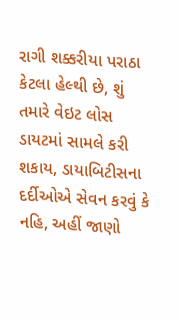રાગી શક્કરીયા પરાઠા કેટલા હેલ્થી છે, શું તમારે વેઇટ લોસ ડાયટમાં સામલે કરી શકાય, ડાયાબિટીસના દર્દીઓએ સેવન કરવું કે નહિ, અહીં જાણો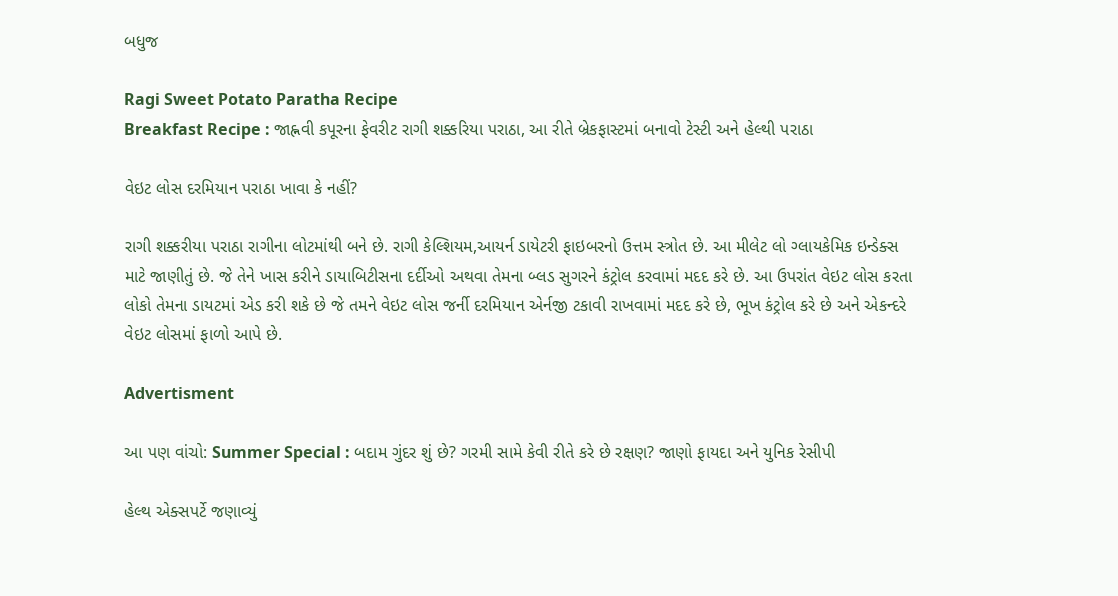બધુજ

Ragi Sweet Potato Paratha Recipe
Breakfast Recipe : જાહ્નવી કપૂરના ફેવરીટ રાગી શક્કરિયા પરાઠા, આ રીતે બ્રેકફાસ્ટમાં બનાવો ટેસ્ટી અને હેલ્થી પરાઠા

વેઇટ લોસ દરમિયાન પરાઠા ખાવા કે નહીં?

રાગી શક્કરીયા પરાઠા રાગીના લોટમાંથી બને છે. રાગી કેલ્શિયમ,આયર્ન ડાયેટરી ફાઇબરનો ઉત્તમ સ્ત્રોત છે. આ મીલેટ લો ગ્લાયકેમિક ઇન્ડેક્સ માટે જાણીતું છે. જે તેને ખાસ કરીને ડાયાબિટીસના દર્દીઓ અથવા તેમના બ્લડ સુગરને કંટ્રોલ કરવામાં મદદ કરે છે. આ ઉપરાંત વેઇટ લોસ કરતા લોકો તેમના ડાયટમાં એડ કરી શકે છે જે તમને વેઇટ લોસ જર્ની દરમિયાન એર્નજી ટકાવી રાખવામાં મદદ કરે છે, ભૂખ કંટ્રોલ કરે છે અને એકન્દરે વેઇટ લોસમાં ફાળો આપે છે.

Advertisment

આ પણ વાંચો: Summer Special : બદામ ગુંદર શું છે? ગરમી સામે કેવી રીતે કરે છે રક્ષણ? જાણો ફાયદા અને યુનિક રેસીપી

હેલ્થ એક્સપર્ટે જણાવ્યું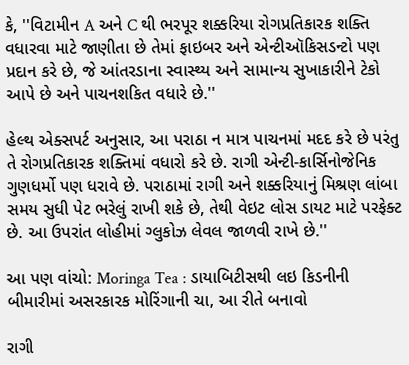કે, ''વિટામીન A અને C થી ભરપૂર શક્કરિયા રોગપ્રતિકારક શક્તિ વધારવા માટે જાણીતા છે તેમાં ફાઇબર અને એન્ટીઑકિસડન્ટો પણ પ્રદાન કરે છે, જે આંતરડાના સ્વાસ્થ્ય અને સામાન્ય સુખાકારીને ટેકો આપે છે અને પાચનશકિત વધારે છે.''

હેલ્થ એક્સપર્ટ અનુસાર, આ પરાઠા ન માત્ર પાચનમાં મદદ કરે છે પરંતુ તે રોગપ્રતિકારક શક્તિમાં વધારો કરે છે. રાગી એન્ટી-કાર્સિનોજેનિક ગુણધર્મો પણ ધરાવે છે. પરાઠામાં રાગી અને શક્કરિયાનું મિશ્રણ લાંબા સમય સુધી પેટ ભરેલું રાખી શકે છે, તેથી વેઇટ લોસ ડાયટ માટે પરફેક્ટ છે. આ ઉપરાંત લોહીમાં ગ્લુકોઝ લેવલ જાળવી રાખે છે.''

આ પણ વાંચો: Moringa Tea : ડાયાબિટીસથી લઇ કિડનીની બીમારીમાં અસરકારક મોરિંગાની ચા, આ રીતે બનાવો

રાગી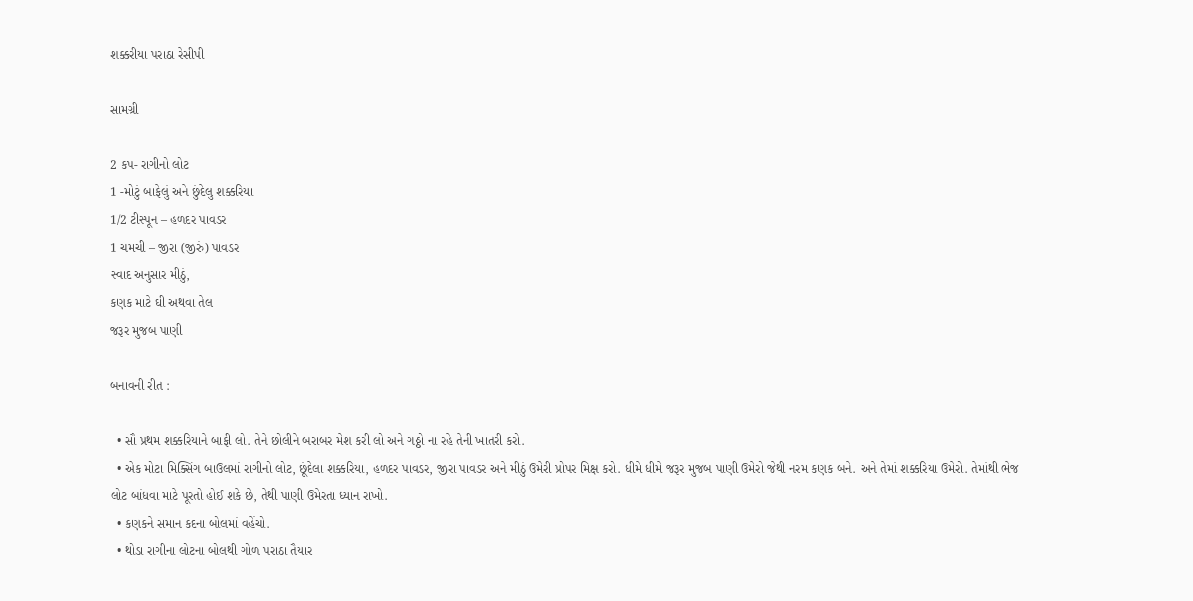શક્કરીયા પરાઠા રેસીપી

સામગ્રી

2 કપ- રાગીનો લોટ
1 -મોટું બાફેલું અને છુંદેલુ શક્કરિયા
1/2 ટીસ્પૂન – હળદર પાવડર
1 ચમચી – જીરા (જીરું) પાવડર
સ્વાદ અનુસાર મીઠું,
કણક માટે ઘી અથવા તેલ
જરૂર મુજબ પાણી

બનાવની રીત :

  • સૌ પ્રથમ શક્કરિયાને બાફી લો. તેને છોલીને બરાબર મેશ કરી લો અને ગઠ્ઠો ના રહે તેની ખાતરી કરો.
  • એક મોટા મિક્સિંગ બાઉલમાં રાગીનો લોટ, છૂંદેલા શક્કરિયા, હળદર પાવડર, જીરા પાવડર અને મીઠું ઉમેરી પ્રોપર મિક્ષ કરો. ધીમે ધીમે જરૂર મુજબ પાણી ઉમેરો જેથી નરમ કણક બને. અને તેમાં શક્કરિયા ઉમેરો. તેમાંથી ભેજ લોટ બાંધવા માટે પૂરતો હોઈ શકે છે, તેથી પાણી ઉમેરતા ધ્યાન રાખો.
  • કણકને સમાન કદના બોલમાં વહેંચો.
  • થોડા રાગીના લોટના બોલથી ગોળ પરાઠા તૈયાર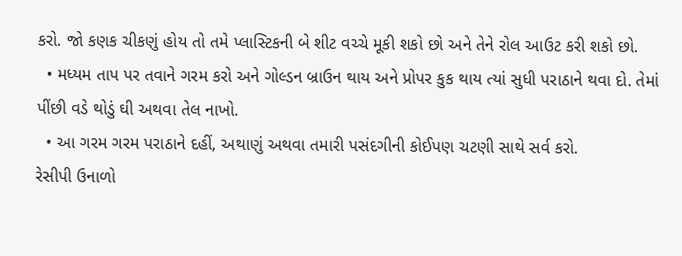કરો. જો કણક ચીકણું હોય તો તમે પ્લાસ્ટિકની બે શીટ વચ્ચે મૂકી શકો છો અને તેને રોલ આઉટ કરી શકો છો.
  • મધ્યમ તાપ પર તવાને ગરમ કરો અને ગોલ્ડન બ્રાઉન થાય અને પ્રોપર કુક થાય ત્યાં સુધી પરાઠાને થવા દો. તેમાં પીંછી વડે થોડું ઘી અથવા તેલ નાખો.
  • આ ગરમ ગરમ પરાઠાને દહીં, અથાણું અથવા તમારી પસંદગીની કોઈપણ ચટણી સાથે સર્વ કરો.
રેસીપી ઉનાળો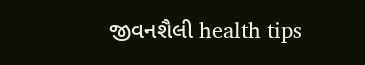જીવનશૈલી health tips